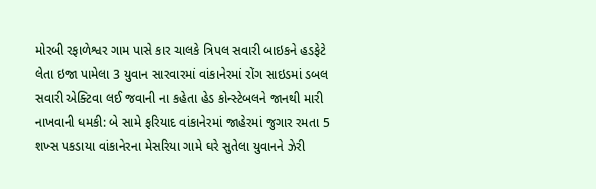મોરબી રફાળેશ્વર ગામ પાસે કાર ચાલકે ત્રિપલ સવારી બાઇકને હડફેટે લેતા ઇજા પામેલા 3 યુવાન સારવારમાં વાંકાનેરમાં રોંગ સાઇડમાં ડબલ સવારી એક્ટિવા લઈ જવાની ના કહેતા હેડ કોન્સ્ટેબલને જાનથી મારી નાખવાની ધમકી: બે સામે ફરિયાદ વાંકાનેરમાં જાહેરમાં જુગાર રમતા 5 શખ્સ પકડાયા વાંકાનેરના મેસરિયા ગામે ઘરે સુતેલા યુવાનને ઝેરી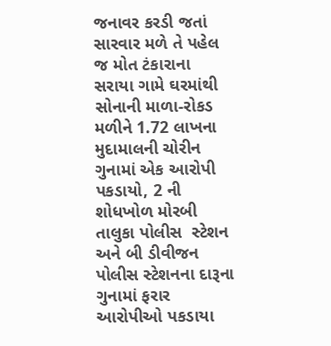જનાવર કરડી જતાં સારવાર મળે તે પહેલ જ મોત ટંકારાના સરાયા ગામે ઘરમાંથી સોનાની માળા-રોકડ મળીને 1.72 લાખના મુદામાલની ચોરીન ગુનામાં એક આરોપી પકડાયો, 2 ની શોધખોળ મોરબી તાલુકા પોલીસ  સ્ટેશન અને બી ડીવીજન પોલીસ સ્ટેશનના દારૂના ગુનામાં ફરાર આરોપીઓ પકડાયા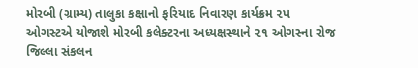મોરબી (ગ્રામ્ય) તાલુકા કક્ષાનો ફરિયાદ નિવારણ કાર્યક્રમ ૨૫ ઓગસ્ટએ યોજાશે મોરબી કલેક્ટરના અધ્યક્ષસ્થાને ૨૧ ઓગસ્ના રોજ જિલ્લા સંકલન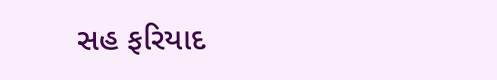સહ ફરિયાદ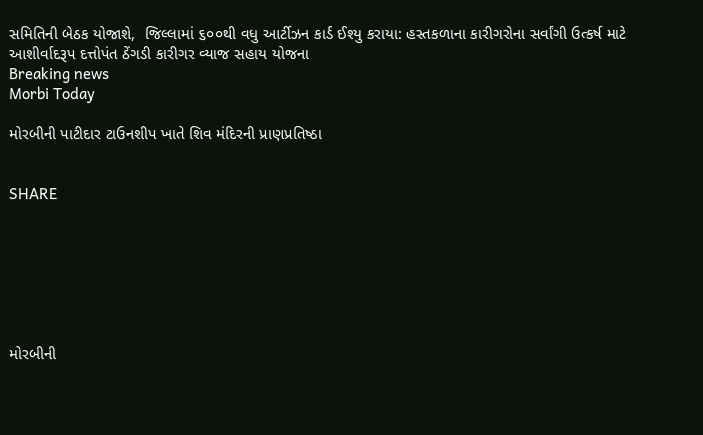સમિતિની બેઠક યોજાશે,  જિલ્લામાં ૬૦૦થી વધુ આર્ટીઝન કાર્ડ ઈશ્યુ કરાયા: હસ્તકળાના કારીગરોના સર્વાંગી ઉત્કર્ષ માટે આશીર્વાદરૂપ દત્તોપંત ઠેંગડી કારીગર વ્યાજ સહાય યોજના
Breaking news
Morbi Today

મોરબીની પાટીદાર ટાઉનશીપ ખાતે શિવ મંદિરની પ્રાણપ્રતિષ્ઠા


SHARE







મોરબીની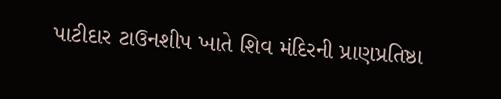પાટીદાર ટાઉનશીપ ખાતે શિવ મંદિરની પ્રાણપ્રતિષ્ઠા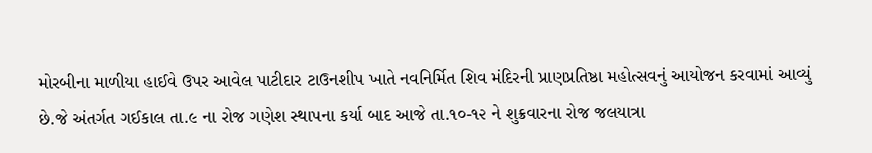મોરબીના માળીયા હાઈવે ઉપર આવેલ પાટીદાર ટાઉનશીપ ખાતે નવનિર્મિત શિવ મંદિરની પ્રાણપ્રતિષ્ઠા મહોત્સવનું આયોજન કરવામાં આવ્યું છે.જે અંતર્ગત ગઈકાલ તા.૯ ના રોજ ગણેશ સ્થાપના કર્યા બાદ આજે તા.૧૦-૧૨ ને શુક્રવારના રોજ જલયાત્રા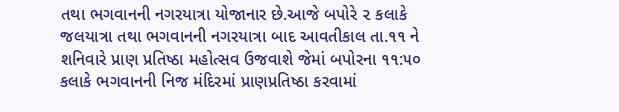તથા ભગવાનની નગરયાત્રા યોજાનાર છે.આજે બપોરે ૨ કલાકે  જલયાત્રા તથા ભગવાનની નગરયાત્રા બાદ આવતીકાલ તા.૧૧ ને શનિવારે પ્રાણ પ્રતિષ્ઠા મહોત્સવ ઉજવાશે જેમાં બપોરના ૧૧:૫૦ કલાકે ભગવાનની નિજ મંદિરમાં પ્રાણપ્રતિષ્ઠા કરવામાં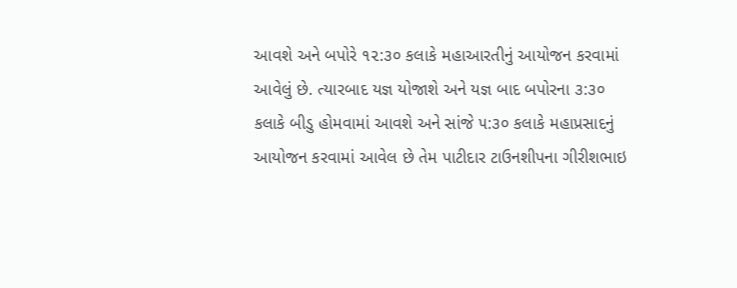આવશે અને બપોરે ૧૨:૩૦ કલાકે મહાઆરતીનું આયોજન કરવામાં આવેલું છે. ત્યારબાદ યજ્ઞ યોજાશે અને યજ્ઞ બાદ બપોરના ૩:૩૦ કલાકે બીડુ હોમવામાં આવશે અને સાંજે ૫:૩૦ કલાકે મહાપ્રસાદનું આયોજન કરવામાં આવેલ છે તેમ પાટીદાર ટાઉનશીપના ગીરીશભાઇ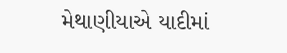મેથાણીયાએ યાદીમાં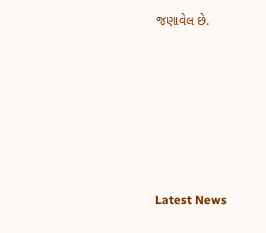જણાવેલ છે.






Latest News